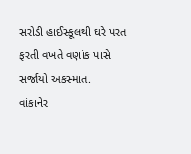સરોડી હાઈસ્કૂલથી ઘરે પરત ફરતી વખતે વણાંક પાસે સર્જાયો અકસ્માત.
વાંકાનેર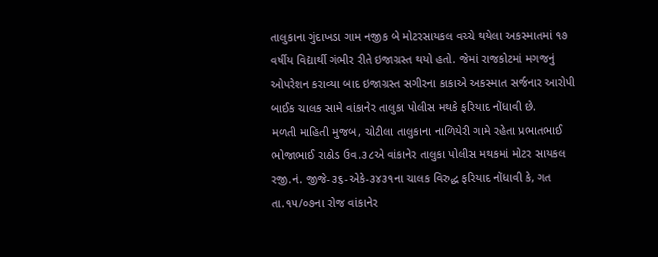તાલુકાના ગુંદાખડા ગામ નજીક બે મોટરસાયકલ વચ્ચે થયેલા અકસ્માતમાં ૧૭ વર્ષીય વિદ્યાર્થી ગંભીર રીતે ઇજાગ્રસ્ત થયો હતો. જેમાં રાજકોટમાં મગજનું ઓપરેશન કરાવ્યા બાદ ઇજાગ્રસ્ત સગીરના કાકાએ અકસ્માત સર્જનાર આરોપી બાઈક ચાલક સામે વાંકાનેર તાલુકા પોલીસ મથકે ફરિયાદ નોંધાવી છે.
મળતી માહિતી મુજબ, ચોટીલા તાલુકાના નાળિયેરી ગામે રહેતા પ્રભાતભાઈ ભોજાભાઈ રાઠોડ ઉવ.૩૮એ વાંકાનેર તાલુકા પોલીસ મથકમાં મોટર સાયકલ રજી.નં. જીજે-૩૬-એકે-૩૪૩૧ના ચાલક વિરુદ્ધ ફરિયાદ નોંધાવી કે, ગત તા.૧૫/૦૭ના રોજ વાંકાનેર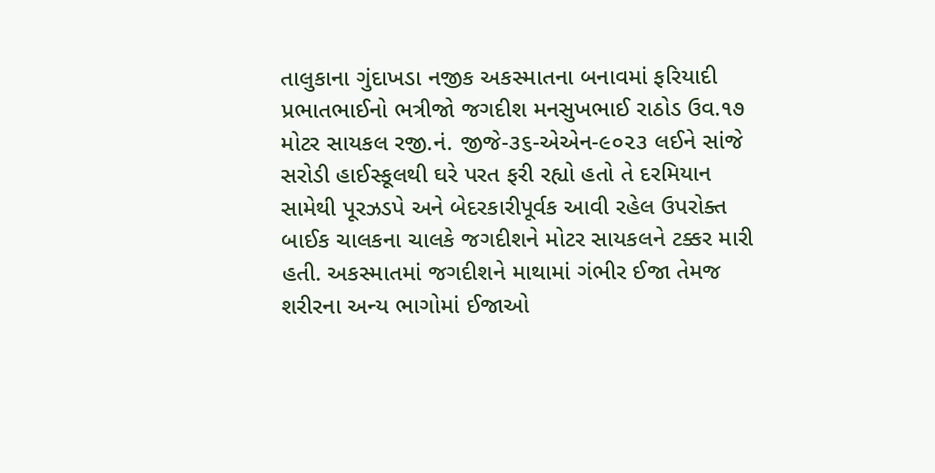તાલુકાના ગુંદાખડા નજીક અકસ્માતના બનાવમાં ફરિયાદી પ્રભાતભાઈનો ભત્રીજો જગદીશ મનસુખભાઈ રાઠોડ ઉવ.૧૭ મોટર સાયકલ રજી.નં. જીજે-૩૬-એએન-૯૦૨૩ લઈને સાંજે સરોડી હાઈસ્કૂલથી ઘરે પરત ફરી રહ્યો હતો તે દરમિયાન સામેથી પૂરઝડપે અને બેદરકારીપૂર્વક આવી રહેલ ઉપરોક્ત બાઈક ચાલકના ચાલકે જગદીશને મોટર સાયકલને ટક્કર મારી હતી. અકસ્માતમાં જગદીશને માથામાં ગંભીર ઈજા તેમજ શરીરના અન્ય ભાગોમાં ઈજાઓ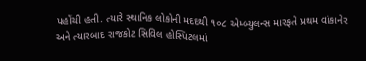પહોંચી હતી. ત્યારે સ્થાનિક લોકોની મદદથી ૧૦૮ એમ્બ્યુલન્સ મારફતે પ્રથમ વાંકાનેર અને ત્યારબાદ રાજકોટ સિવિલ હોસ્પિટલમાં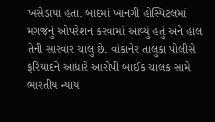ખસેડાયા હતા. બાદમાં ખાનગી હોસ્પિટલમાં મગજનું ઓપરેશન કરવામાં આવ્યું હતું અને હાલ તેની સારવાર ચાલુ છે. વાંકાનેર તાલુકા પોલીસે ફરિયાદને આધારે આરોપી બાઈક ચાલક સામે ભારતીય ન્યાય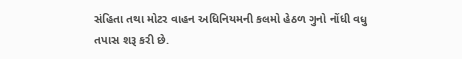સંહિતા તથા મોટર વાહન અધિનિયમની કલમો હેઠળ ગુનો નોંધી વધુ તપાસ શરૂ કરી છે.